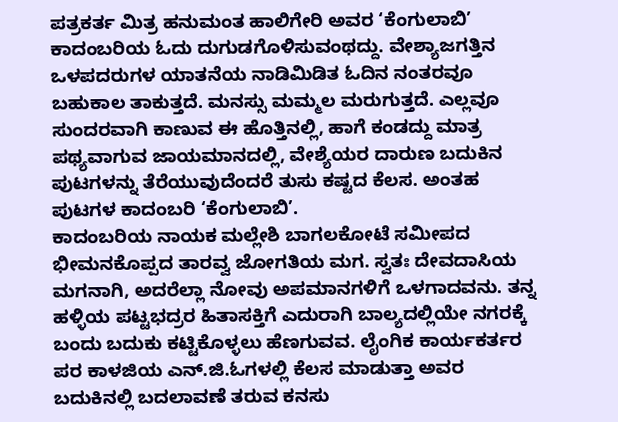ಪತ್ರಕರ್ತ ಮಿತ್ರ ಹನುಮಂತ ಹಾಲಿಗೇರಿ ಅವರ ‘ಕೆಂಗುಲಾಬಿ’ ಕಾದಂಬರಿಯ ಓದು ದುಗುಡಗೊಳಿಸುವಂಥದ್ದು. ವೇಶ್ಯಾಜಗತ್ತಿನ ಒಳಪದರುಗಳ ಯಾತನೆಯ ನಾಡಿಮಿಡಿತ ಓದಿನ ನಂತರವೂ ಬಹುಕಾಲ ತಾಕುತ್ತದೆ. ಮನಸ್ಸು ಮಮ್ಮಲ ಮರುಗುತ್ತದೆ. ಎಲ್ಲವೂ ಸುಂದರವಾಗಿ ಕಾಣುವ ಈ ಹೊತ್ತಿನಲ್ಲಿ, ಹಾಗೆ ಕಂಡದ್ದು ಮಾತ್ರ ಪಥ್ಯವಾಗುವ ಜಾಯಮಾನದಲ್ಲಿ, ವೇಶ್ಯೆಯರ ದಾರುಣ ಬದುಕಿನ ಪುಟಗಳನ್ನು ತೆರೆಯುವುದೆಂದರೆ ತುಸು ಕಷ್ಟದ ಕೆಲಸ. ಅಂತಹ ಪುಟಗಳ ಕಾದಂಬರಿ ‘ಕೆಂಗುಲಾಬಿ’.
ಕಾದಂಬರಿಯ ನಾಯಕ ಮಲ್ಲೇಶಿ ಬಾಗಲಕೋಟೆ ಸಮೀಪದ ಭೀಮನಕೊಪ್ಪದ ತಾರವ್ವ ಜೋಗತಿಯ ಮಗ. ಸ್ವತಃ ದೇವದಾಸಿಯ ಮಗನಾಗಿ, ಅದರೆಲ್ಲಾ ನೋವು ಅಪಮಾನಗಳಿಗೆ ಒಳಗಾದವನು. ತನ್ನ ಹಳ್ಳಿಯ ಪಟ್ಟಭದ್ರರ ಹಿತಾಸಕ್ತಿಗೆ ಎದುರಾಗಿ ಬಾಲ್ಯದಲ್ಲಿಯೇ ನಗರಕ್ಕೆ ಬಂದು ಬದುಕು ಕಟ್ಟಿಕೊಳ್ಳಲು ಹೆಣಗುವವ. ಲೈಂಗಿಕ ಕಾರ್ಯಕರ್ತರ ಪರ ಕಾಳಜಿಯ ಎನ್.ಜಿ.ಓಗಳಲ್ಲಿ ಕೆಲಸ ಮಾಡುತ್ತಾ ಅವರ ಬದುಕಿನಲ್ಲಿ ಬದಲಾವಣೆ ತರುವ ಕನಸು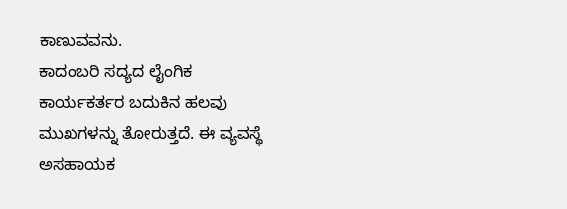ಕಾಣುವವನು.
ಕಾದಂಬರಿ ಸದ್ಯದ ಲೈಂಗಿಕ ಕಾರ್ಯಕರ್ತರ ಬದುಕಿನ ಹಲವು ಮುಖಗಳನ್ನು ತೋರುತ್ತದೆ. ಈ ವ್ಯವಸ್ಥೆ ಅಸಹಾಯಕ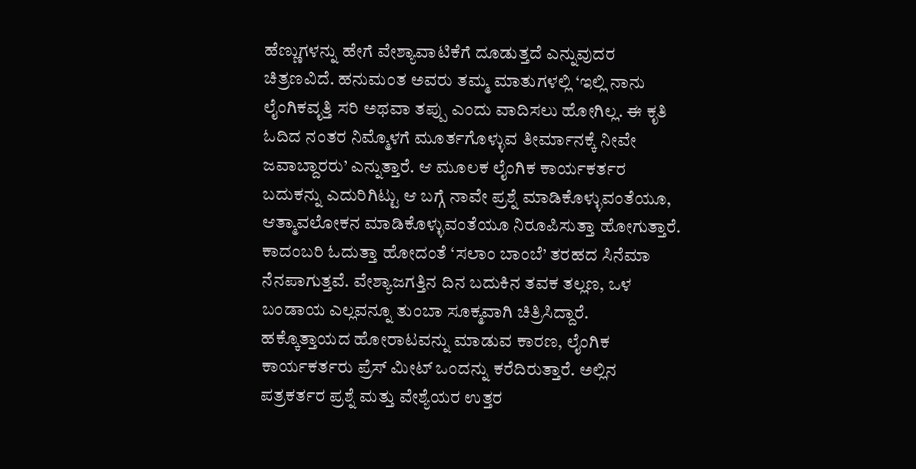ಹೆಣ್ಣುಗಳನ್ನು ಹೇಗೆ ವೇಶ್ಯಾವಾಟಿಕೆಗೆ ದೂಡುತ್ತದೆ ಎನ್ನುವುದರ ಚಿತ್ರಣವಿದೆ. ಹನುಮಂತ ಅವರು ತಮ್ಮ ಮಾತುಗಳಲ್ಲಿ ‘ಇಲ್ಲಿ ನಾನು ಲೈಂಗಿಕವೃತ್ತಿ ಸರಿ ಅಥವಾ ತಪ್ಪು ಎಂದು ವಾದಿಸಲು ಹೋಗಿಲ್ಲ. ಈ ಕೃತಿ ಓದಿದ ನಂತರ ನಿಮ್ಮೊಳಗೆ ಮೂರ್ತಗೊಳ್ಳುವ ತೀರ್ಮಾನಕ್ಕೆ ನೀವೇ ಜವಾಬ್ದಾರರು’ ಎನ್ನುತ್ತಾರೆ. ಆ ಮೂಲಕ ಲೈಂಗಿಕ ಕಾರ್ಯಕರ್ತರ ಬದುಕನ್ನು ಎದುರಿಗಿಟ್ಟು ಆ ಬಗ್ಗೆ ನಾವೇ ಪ್ರಶ್ನೆ ಮಾಡಿಕೊಳ್ಳುವಂತೆಯೂ, ಆತ್ಮಾವಲೋಕನ ಮಾಡಿಕೊಳ್ಳುವಂತೆಯೂ ನಿರೂಪಿಸುತ್ತಾ ಹೋಗುತ್ತಾರೆ.
ಕಾದಂಬರಿ ಓದುತ್ತಾ ಹೋದಂತೆ ‘ಸಲಾಂ ಬಾಂಬೆ’ ತರಹದ ಸಿನೆಮಾ ನೆನಪಾಗುತ್ತವೆ. ವೇಶ್ಯಾಜಗತ್ತಿನ ದಿನ ಬದುಕಿನ ತವಕ ತಲ್ಲಣ, ಒಳ ಬಂಡಾಯ ಎಲ್ಲವನ್ನೂ ತುಂಬಾ ಸೂಕ್ಮವಾಗಿ ಚಿತ್ರಿಸಿದ್ದಾರೆ. ಹಕ್ಕೊತ್ತಾಯದ ಹೋರಾಟವನ್ನು ಮಾಡುವ ಕಾರಣ, ಲೈಂಗಿಕ ಕಾರ್ಯಕರ್ತರು ಪ್ರೆಸ್ ಮೀಟ್ ಒಂದನ್ನು ಕರೆದಿರುತ್ತಾರೆ. ಅಲ್ಲಿನ ಪತ್ರಕರ್ತರ ಪ್ರಶ್ನೆ ಮತ್ತು ವೇಶ್ಯೆಯರ ಉತ್ತರ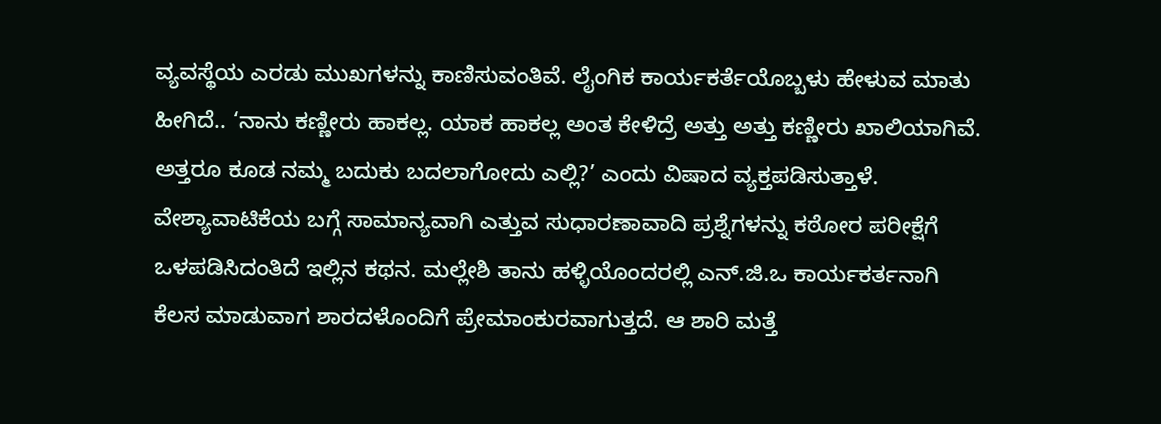ವ್ಯವಸ್ಥೆಯ ಎರಡು ಮುಖಗಳನ್ನು ಕಾಣಿಸುವಂತಿವೆ. ಲೈಂಗಿಕ ಕಾರ್ಯಕರ್ತೆಯೊಬ್ಬಳು ಹೇಳುವ ಮಾತು ಹೀಗಿದೆ.. ‘ನಾನು ಕಣ್ಣೀರು ಹಾಕಲ್ಲ. ಯಾಕ ಹಾಕಲ್ಲ ಅಂತ ಕೇಳಿದ್ರೆ ಅತ್ತು ಅತ್ತು ಕಣ್ಣೀರು ಖಾಲಿಯಾಗಿವೆ. ಅತ್ತರೂ ಕೂಡ ನಮ್ಮ ಬದುಕು ಬದಲಾಗೋದು ಎಲ್ಲಿ?’ ಎಂದು ವಿಷಾದ ವ್ಯಕ್ತಪಡಿಸುತ್ತಾಳೆ.
ವೇಶ್ಯಾವಾಟಿಕೆಯ ಬಗ್ಗೆ ಸಾಮಾನ್ಯವಾಗಿ ಎತ್ತುವ ಸುಧಾರಣಾವಾದಿ ಪ್ರಶ್ನೆಗಳನ್ನು ಕಠೋರ ಪರೀಕ್ಷೆಗೆ ಒಳಪಡಿಸಿದಂತಿದೆ ಇಲ್ಲಿನ ಕಥನ. ಮಲ್ಲೇಶಿ ತಾನು ಹಳ್ಳಿಯೊಂದರಲ್ಲಿ ಎನ್.ಜಿ.ಒ ಕಾರ್ಯಕರ್ತನಾಗಿ ಕೆಲಸ ಮಾಡುವಾಗ ಶಾರದಳೊಂದಿಗೆ ಪ್ರೇಮಾಂಕುರವಾಗುತ್ತದೆ. ಆ ಶಾರಿ ಮತ್ತೆ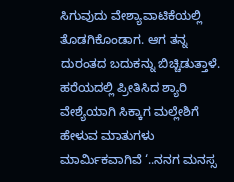ಸಿಗುವುದು ವೇಶ್ಯಾವಾಟಿಕೆಯಲ್ಲಿ ತೊಡಗಿಕೊಂಡಾಗ. ಆಗ ತನ್ನ ದುರಂತದ ಬದುಕನ್ನು ಬಿಚ್ಚಿಡುತ್ತಾಳೆ. ಹರೆಯದಲ್ಲಿ ಪ್ರೀತಿಸಿದ ಶ್ಯಾರಿ ವೇಶ್ಯೆಯಾಗಿ ಸಿಕ್ಕಾಗ ಮಲ್ಲೇಶಿಗೆ ಹೇಳುವ ಮಾತುಗಳು ಮಾರ್ಮಿಕವಾಗಿವೆ ‘..ನನಗ ಮನಸ್ಸ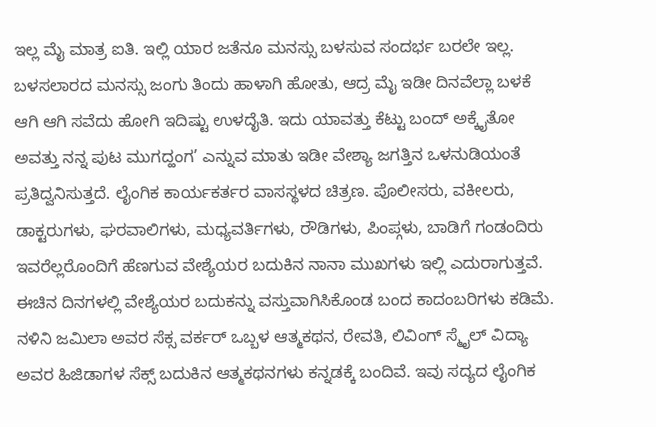ಇಲ್ಲ ಮೈ ಮಾತ್ರ ಐತಿ. ಇಲ್ಲಿ ಯಾರ ಜತೆನೂ ಮನಸ್ಸು ಬಳಸುವ ಸಂದರ್ಭ ಬರಲೇ ಇಲ್ಲ. ಬಳಸಲಾರದ ಮನಸ್ಸು ಜಂಗು ತಿಂದು ಹಾಳಾಗಿ ಹೋತು, ಆದ್ರ ಮೈ ಇಡೀ ದಿನವೆಲ್ಲಾ ಬಳಕೆ ಆಗಿ ಆಗಿ ಸವೆದು ಹೋಗಿ ಇದಿಷ್ಟು ಉಳದೈತಿ. ಇದು ಯಾವತ್ತು ಕೆಟ್ಟು ಬಂದ್ ಅಕ್ಕೈತೋ ಅವತ್ತು ನನ್ನ ಪುಟ ಮುಗದ್ಹಂಗ’ ಎನ್ನುವ ಮಾತು ಇಡೀ ವೇಶ್ಯಾ ಜಗತ್ತಿನ ಒಳನುಡಿಯಂತೆ ಪ್ರತಿದ್ವನಿಸುತ್ತದೆ. ಲೈಂಗಿಕ ಕಾರ್ಯಕರ್ತರ ವಾಸಸ್ಥಳದ ಚಿತ್ರಣ. ಪೊಲೀಸರು, ವಕೀಲರು, ಡಾಕ್ಟರುಗಳು, ಘರವಾಲಿಗಳು, ಮಧ್ಯವರ್ತಿಗಳು, ರೌಡಿಗಳು, ಪಿಂಪ್ಗಳು, ಬಾಡಿಗೆ ಗಂಡಂದಿರು ಇವರೆಲ್ಲರೊಂದಿಗೆ ಹೆಣಗುವ ವೇಶ್ಯೆಯರ ಬದುಕಿನ ನಾನಾ ಮುಖಗಳು ಇಲ್ಲಿ ಎದುರಾಗುತ್ತವೆ.
ಈಚಿನ ದಿನಗಳಲ್ಲಿ ವೇಶ್ಯೆಯರ ಬದುಕನ್ನು ವಸ್ತುವಾಗಿಸಿಕೊಂಡ ಬಂದ ಕಾದಂಬರಿಗಳು ಕಡಿಮೆ. ನಳಿನಿ ಜಮಿಲಾ ಅವರ ಸೆಕ್ಸ ವರ್ಕರ್ ಒಬ್ಬಳ ಆತ್ಮಕಥನ, ರೇವತಿ, ಲಿವಿಂಗ್ ಸ್ಮೈಲ್ ವಿದ್ಯಾ ಅವರ ಹಿಜಿಡಾಗಳ ಸೆಕ್ಸ್ ಬದುಕಿನ ಆತ್ಮಕಥನಗಳು ಕನ್ನಡಕ್ಕೆ ಬಂದಿವೆ. ಇವು ಸದ್ಯದ ಲೈಂಗಿಕ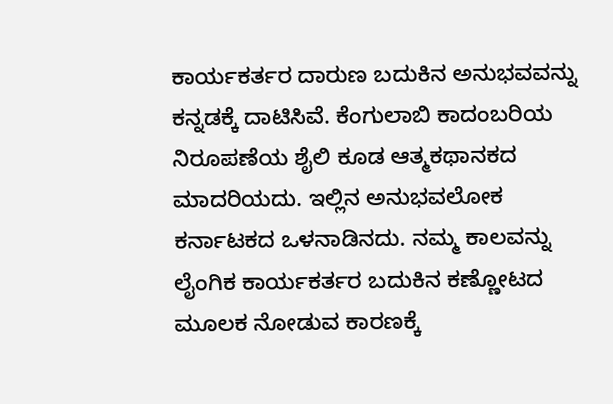ಕಾರ್ಯಕರ್ತರ ದಾರುಣ ಬದುಕಿನ ಅನುಭವವನ್ನು ಕನ್ನಡಕ್ಕೆ ದಾಟಿಸಿವೆ. ಕೆಂಗುಲಾಬಿ ಕಾದಂಬರಿಯ ನಿರೂಪಣೆಯ ಶೈಲಿ ಕೂಡ ಆತ್ಮಕಥಾನಕದ ಮಾದರಿಯದು. ಇಲ್ಲಿನ ಅನುಭವಲೋಕ ಕರ್ನಾಟಕದ ಒಳನಾಡಿನದು. ನಮ್ಮ ಕಾಲವನ್ನು ಲೈಂಗಿಕ ಕಾರ್ಯಕರ್ತರ ಬದುಕಿನ ಕಣ್ಣೋಟದ ಮೂಲಕ ನೋಡುವ ಕಾರಣಕ್ಕೆ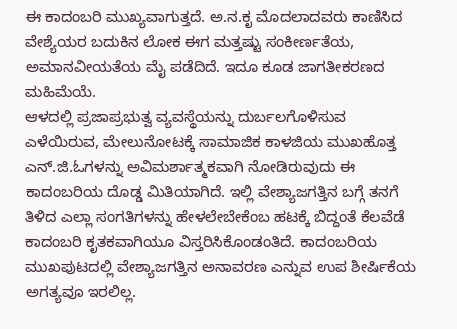ಈ ಕಾದಂಬರಿ ಮುಖ್ಯವಾಗುತ್ತದೆ. ಅ.ನ.ಕೃ ಮೊದಲಾದವರು ಕಾಣಿಸಿದ ವೇಶ್ಯೆಯರ ಬದುಕಿನ ಲೋಕ ಈಗ ಮತ್ತಷ್ಟು ಸಂಕೀರ್ಣತೆಯ, ಅಮಾನವೀಯತೆಯ ಮೈ ಪಡೆದಿದೆ. ಇದೂ ಕೂಡ ಜಾಗತೀಕರಣದ ಮಹಿಮೆಯೆ.
ಆಳದಲ್ಲಿ ಪ್ರಜಾಪ್ರಭುತ್ವ ವ್ಯವಸ್ಥೆಯನ್ನು ದುರ್ಬಲಗೊಳಿಸುವ ಎಳೆಯಿರುವ, ಮೇಲುನೋಟಕ್ಕೆ ಸಾಮಾಜಿಕ ಕಾಳಜಿಯ ಮುಖಹೊತ್ತ ಎನ್.ಜಿ.ಓಗಳನ್ನು ಅವಿಮರ್ಶಾತ್ಮಕವಾಗಿ ನೋಡಿರುವುದು ಈ ಕಾದಂಬರಿಯ ದೊಡ್ಡ ಮಿತಿಯಾಗಿದೆ. ಇಲ್ಲಿ ವೇಶ್ಯಾಜಗತ್ತಿನ ಬಗ್ಗೆ ತನಗೆ ತಿಳಿದ ಎಲ್ಲಾ ಸಂಗತಿಗಳನ್ನು ಹೇಳಲೇಬೇಕೆಂಬ ಹಟಕ್ಕೆ ಬಿದ್ದಂತೆ ಕೆಲವೆಡೆ ಕಾದಂಬರಿ ಕೃತಕವಾಗಿಯೂ ವಿಸ್ತರಿಸಿಕೊಂಡಂತಿದೆ. ಕಾದಂಬರಿಯ ಮುಖಪುಟದಲ್ಲಿ ವೇಶ್ಯಾಜಗತ್ತಿನ ಅನಾವರಣ ಎನ್ನುವ ಉಪ ಶೀರ್ಷಿಕೆಯ ಅಗತ್ಯವೂ ಇರಲಿಲ್ಲ.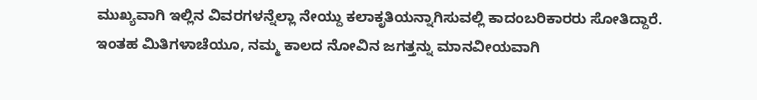ಮುಖ್ಯವಾಗಿ ಇಲ್ಲಿನ ವಿವರಗಳನ್ನೆಲ್ಲಾ ನೇಯ್ದು ಕಲಾಕೃತಿಯನ್ನಾಗಿಸುವಲ್ಲಿ ಕಾದಂಬರಿಕಾರರು ಸೋತಿದ್ದಾರೆ.
ಇಂತಹ ಮಿತಿಗಳಾಚೆಯೂ, ನಮ್ಮ ಕಾಲದ ನೋವಿನ ಜಗತ್ತನ್ನು ಮಾನವೀಯವಾಗಿ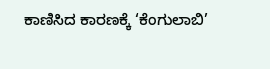ಕಾಣಿಸಿದ ಕಾರಣಕ್ಕೆ ‘ಕೆಂಗುಲಾಬಿ’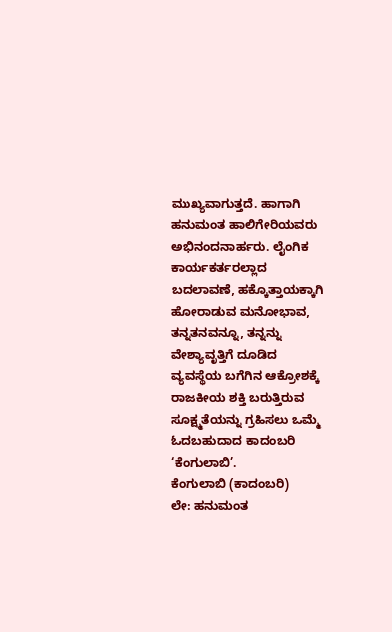ಮುಖ್ಯವಾಗುತ್ತದೆ. ಹಾಗಾಗಿ ಹನುಮಂತ ಹಾಲಿಗೇರಿಯವರು ಅಭಿನಂದನಾರ್ಹರು. ಲೈಂಗಿಕ ಕಾರ್ಯಕರ್ತರಲ್ಲಾದ ಬದಲಾವಣೆ, ಹಕ್ಕೊತ್ತಾಯಕ್ಕಾಗಿ ಹೋರಾಡುವ ಮನೋಭಾವ, ತನ್ನತನವನ್ನೂ, ತನ್ನನ್ನು ವೇಶ್ಯಾವೃತ್ತಿಗೆ ದೂಡಿದ ವ್ಯವಸ್ಥೆಯ ಬಗೆಗಿನ ಆಕ್ರೋಶಕ್ಕೆ ರಾಜಕೀಯ ಶಕ್ತಿ ಬರುತ್ತಿರುವ ಸೂಕ್ಷ್ಮತೆಯನ್ನು ಗ್ರಹಿಸಲು ಒಮ್ಮೆ ಓದಬಹುದಾದ ಕಾದಂಬರಿ ‘ಕೆಂಗುಲಾಬಿ’.
ಕೆಂಗುಲಾಬಿ (ಕಾದಂಬರಿ)
ಲೇ: ಹನುಮಂತ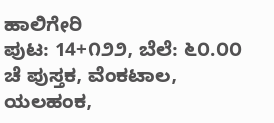ಹಾಲಿಗೇರಿ
ಪುಟ: 14+೧೨೨, ಬೆಲೆ: ೬೦.೦೦
ಚೆ ಪುಸ್ತಕ, ವೆಂಕಟಾಲ, ಯಲಹಂಕ,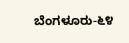ಬೆಂಗಳೂರು-೬೪